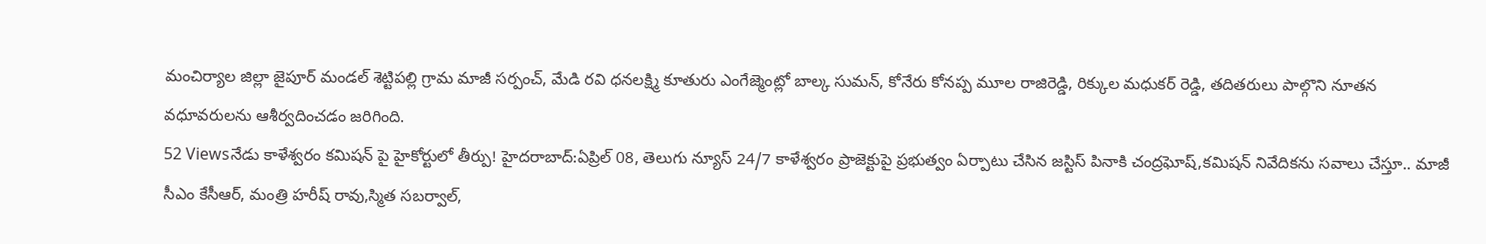మంచిర్యాల జిల్లా జైపూర్ మండల్ శెట్టిపల్లి గ్రామ మాజీ సర్పంచ్, మేడి రవి ధనలక్ష్మి కూతురు ఎంగేజ్మెంట్లో బాల్క సుమన్, కోనేరు కోనప్ప మూల రాజిరెడ్డి, రిక్కుల మధుకర్ రెడ్డి, తదితరులు పాల్గొని నూతన వధూవరులను ఆశీర్వదించడం జరిగింది.
52 Viewsనేడు కాళేశ్వరం కమిషన్ పై హైకోర్టులో తీర్పు! హైదరాబాద్:ఏప్రిల్ 08, తెలుగు న్యూస్ 24/7 కాళేశ్వరం ప్రాజెక్టుపై ప్రభుత్వం ఏర్పాటు చేసిన జస్టిస్ పినాకి చంద్రఘోష్,కమిషన్ నివేదికను సవాలు చేస్తూ.. మాజీ సీఎం కేసీఆర్, మంత్రి హరీష్ రావు,స్మిత సబర్వాల్,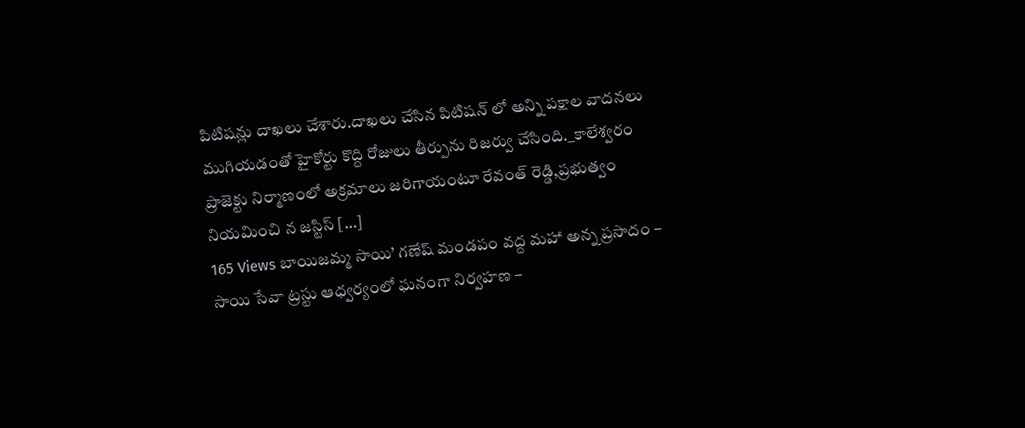పిటిషన్లు దాఖలు చేశారు.దాఖలు చేసిన పిటిషన్ లో అన్ని పక్షాల వాదనలు ముగియడంతో హైకోర్టు కొద్ది రోజులు తీర్పును రిజర్వు చేసింది._కాలేశ్వరం ప్రాజెక్టు నిర్మాణంలో అక్రమాలు జరిగాయంటూ రేవంత్ రెడ్డి,ప్రభుత్వం నియమించి న జస్టిస్ […]
165 Views బాయిజమ్మ సాయి’ గణేష్ మండపం వద్ద మహా అన్న ప్రసాదం – సాయి సేవా ట్రస్టు ఆధ్వర్యంలో ఘనంగా నిర్వహణ –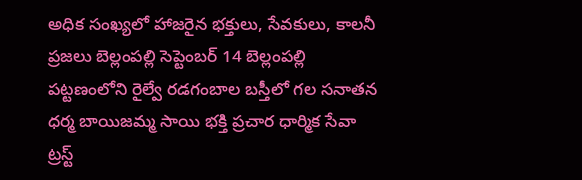అధిక సంఖ్యలో హాజరైన భక్తులు, సేవకులు, కాలనీ ప్రజలు బెల్లంపల్లి సెప్టెంబర్ 14 బెల్లంపల్లి పట్టణంలోని రైల్వే రడగంబాల బస్తీలో గల సనాతన ధర్మ బాయిజమ్మ సాయి భక్తి ప్రచార ధార్మిక సేవా ట్రస్ట్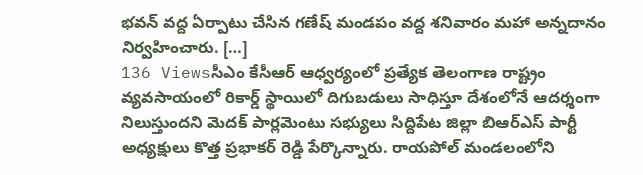భవన్ వద్ద ఏర్పాటు చేసిన గణేష్ మండపం వద్ద శనివారం మహా అన్నదానం నిర్వహించారు. […]
136 Viewsసీఎం కేసీఆర్ ఆధ్వర్యంలో ప్రత్యేక తెలంగాణ రాష్ట్రం వ్యవసాయంలో రికార్డ్ స్థాయిలో దిగుబడులు సాధిస్తూ దేశంలోనే ఆదర్శంగా నిలుస్తుందని మెదక్ పార్లమెంటు సభ్యులు సిద్దిపేట జిల్లా బిఆర్ఎస్ పార్టీ అధ్యక్షులు కొత్త ప్రభాకర్ రెడ్డి పేర్కొన్నారు. రాయపోల్ మండలంలోని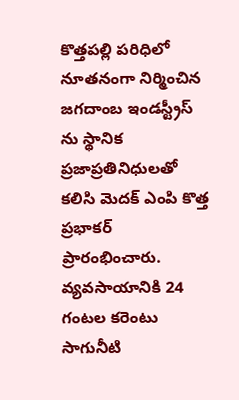కొత్తపల్లి పరిధిలో నూతనంగా నిర్మించిన జగదాంబ ఇండస్ట్రీస్ ను స్థానిక ప్రజాప్రతినిధులతో కలిసి మెదక్ ఎంపి కొత్త ప్రభాకర్ ప్రారంభించారు. వ్యవసాయానికి 24 గంటల కరెంటు సాగునీటి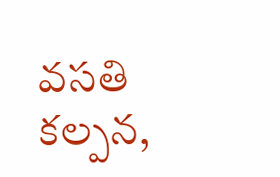వసతి కల్పన,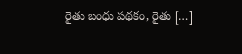రైతు బంధు పథకం, రైతు […]